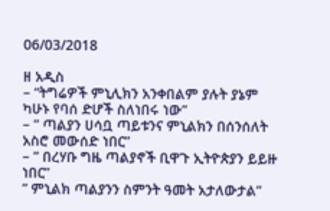06/03/2018

ዘ አዲስ
– “ትግሬዎች ምኒሊክን አንቀበልም ያሉት ያኔም ካሁኑ የባሰ ድሆች ስለነበሩ ነው”
– ” ጣልያን ሀሳቧ ጣይቱንና ምኒልክን በሰንሰለት አስሮ መውሰድ ነበር”
– ” በረሃቡ ግዜ ጣልያኖች ቢዋጉ ኢትዮጵያን ይይዙ ነበር”
” ምኒልክ ጣልያንን ስምንት ዓመት አታለውታል”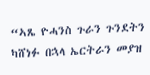“ኣጼ ዮሓንስ ጉራን ጉንደትን ካሸነፉ በኋላ ኤርትራን መያዝ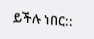ይችሉ ነበር::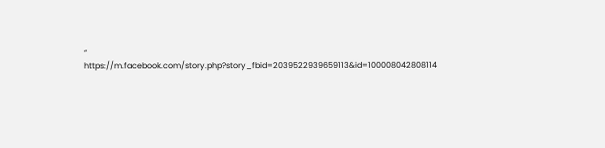“
https://m.facebook.com/story.php?story_fbid=2039522939659113&id=100008042808114